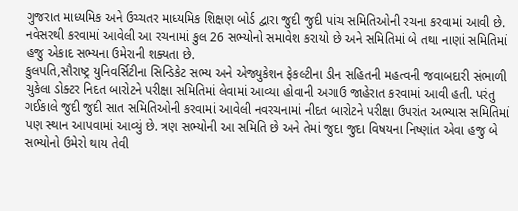ગુજરાત માધ્યમિક અને ઉચ્ચતર માધ્યમિક શિક્ષણ બોર્ડ દ્વારા જુદી જુદી પાંચ સમિતિઓની રચના કરવામાં આવી છે. નવેસરથી કરવામાં આવેલી આ રચનામાં કુલ 26 સભ્યોનો સમાવેશ કરાયો છે અને સમિતિમાં બે તથા નાણાં સમિતિમાં હજુ એકાદ સભ્યના ઉમેરાની શક્યતા છે.
કુલપતિ,સૌરાષ્ટ્ર યુનિવર્સિટીના સિન્ડિકેટ સભ્ય અને એજ્યુકેશન ફેકલ્ટીના ડીન સહિતની મહત્વની જવાબદારી સંભાળી ચુકેલા ડોક્ટર નિદત બારોટને પરીક્ષા સમિતિમાં લેવામાં આવ્યા હોવાની અગાઉ જાહેરાત કરવામાં આવી હતી. પરંતુ ગઈકાલે જુદી જુદી સાત સમિતિઓની કરવામાં આવેલી નવરચનામાં નીદત બારોટને પરીક્ષા ઉપરાંત અભ્યાસ સમિતિમાં પણ સ્થાન આપવામાં આવ્યું છે. ત્રણ સભ્યોની આ સમિતિ છે અને તેમાં જુદા જુદા વિષયના નિષ્ણાંત એવા હજુ બે સભ્યોનો ઉમેરો થાય તેવી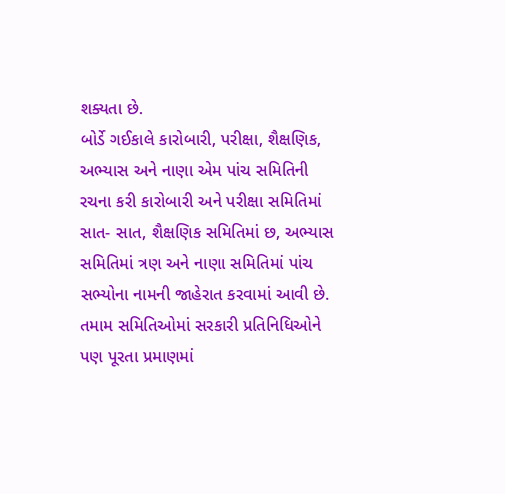શક્યતા છે.
બોર્ડે ગઈકાલે કારોબારી, પરીક્ષા, શૈક્ષણિક, અભ્યાસ અને નાણા એમ પાંચ સમિતિની રચના કરી કારોબારી અને પરીક્ષા સમિતિમાં સાત- સાત, શૈક્ષણિક સમિતિમાં છ, અભ્યાસ સમિતિમાં ત્રણ અને નાણા સમિતિમાં પાંચ સભ્યોના નામની જાહેરાત કરવામાં આવી છે.
તમામ સમિતિઓમાં સરકારી પ્રતિનિધિઓને પણ પૂરતા પ્રમાણમાં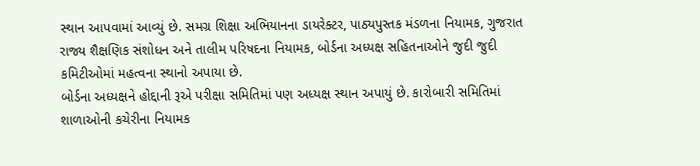સ્થાન આપવામાં આવ્યું છે. સમગ્ર શિક્ષા અભિયાનના ડાયરેક્ટર, પાઠ્યપુસ્તક મંડળના નિયામક, ગુજરાત રાજ્ય શૈક્ષણિક સંશોધન અને તાલીમ પરિષદના નિયામક, બોર્ડના અધ્યક્ષ સહિતનાઓને જુદી જુદી કમિટીઓમાં મહત્વના સ્થાનો અપાયા છે.
બોર્ડના અધ્યક્ષને હોદ્દાની રૂએ પરીક્ષા સમિતિમાં પણ અધ્યક્ષ સ્થાન અપાયું છે. કારોબારી સમિતિમાં શાળાઓની કચેરીના નિયામક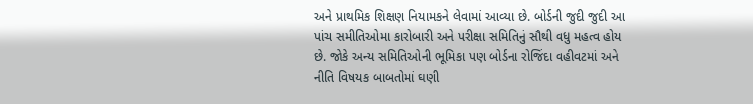અને પ્રાથમિક શિક્ષણ નિયામકને લેવામાં આવ્યા છે. બોર્ડની જુદી જુદી આ પાંચ સમીતિઓમા કારોબારી અને પરીક્ષા સમિતિનું સૌથી વધુ મહત્વ હોય છે. જોકે અન્ય સમિતિઓની ભૂમિકા પણ બોર્ડના રોજિંદા વહીવટમાં અને નીતિ વિષયક બાબતોમાં ઘણી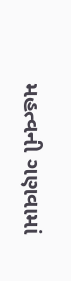મહત્વની ગણવામાં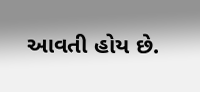આવતી હોય છે.